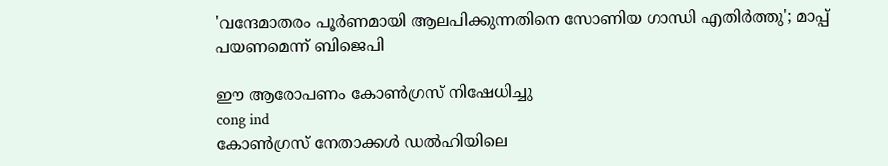'വന്ദേമാതരം പൂര്‍ണമായി ആലപിക്കുന്നതിനെ സോണിയ ഗാന്ധി എതിര്‍ത്തു'; മാപ്പ് പയണമെന്ന് ബിജെപി

ഈ ആരോപണം കോണ്‍ഗ്രസ് നിഷേധിച്ചു
cong ind
കോണ്‍ഗ്രസ് നേതാക്കള്‍ ഡല്‍ഹിയിലെ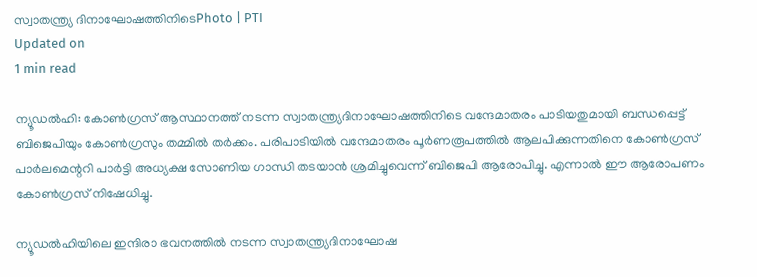സ്വാതന്ത്ര്യ ദിനാഘോഷത്തിനിടെPhoto | PTI
Updated on
1 min read

ന്യൂഡല്‍ഹി: കോണ്‍ഗ്രസ് ആസ്ഥാനത്ത് നടന്ന സ്വാതന്ത്ര്യദിനാഘോഷത്തിനിടെ വന്ദേമാതരം പാടിയതുമായി ബന്ധപ്പെട്ട് ബിജെപിയും കോണ്‍ഗ്രസും തമ്മില്‍ തര്‍ക്കം. പരിപാടിയില്‍ വന്ദേമാതരം പൂര്‍ണരൂപത്തില്‍ ആലപിക്കുന്നതിനെ കോണ്‍ഗ്രസ് പാര്‍ലമെന്ററി പാര്‍ട്ടി അധ്യക്ഷ സോണിയ ഗാന്ധി തടയാന്‍ ശ്രമിച്ചുവെന്ന് ബിജെപി ആരോപിച്ചു. എന്നാല്‍ ഈ ആരോപണം കോണ്‍ഗ്രസ് നിഷേധിച്ചു.

ന്യൂഡല്‍ഹിയിലെ ഇന്ദിരാ ഭവനത്തില്‍ നടന്ന സ്വാതന്ത്ര്യദിനാഘോഷ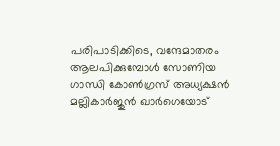പരിപാടിക്കിടെ, വന്ദേമാതരം ആലപിക്കുമ്പോള്‍ സോണിയ ഗാന്ധി കോണ്‍ഗ്രസ് അധ്യക്ഷന്‍ മല്ലികാര്‍ജുന്‍ ഖാര്‍ഗെയോട്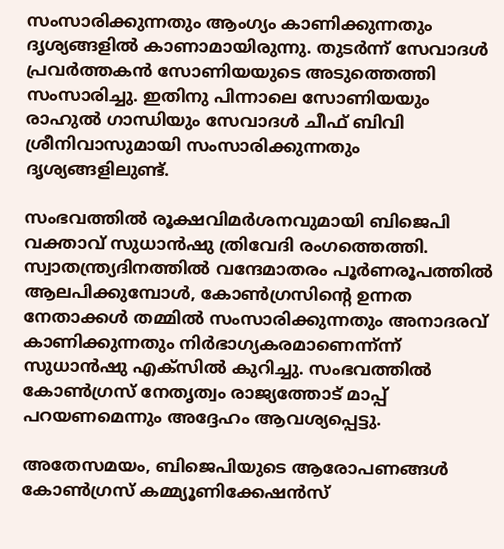സംസാരിക്കുന്നതും ആംഗ്യം കാണിക്കുന്നതും ദൃശ്യങ്ങളില്‍ കാണാമായിരുന്നു. തുടര്‍ന്ന് സേവാദള്‍ പ്രവര്‍ത്തകന്‍ സോണിയയുടെ അടുത്തെത്തി സംസാരിച്ചു. ഇതിനു പിന്നാലെ സോണിയയും രാഹുല്‍ ഗാന്ധിയും സേവാദള്‍ ചീഫ് ബിവി ശ്രീനിവാസുമായി സംസാരിക്കുന്നതും ദൃശ്യങ്ങളിലുണ്ട്.

സംഭവത്തില്‍ രൂക്ഷവിമര്‍ശനവുമായി ബിജെപി വക്താവ് സുധാന്‍ഷു ത്രിവേദി രംഗത്തെത്തി. സ്വാതന്ത്ര്യദിനത്തില്‍ വന്ദേമാതരം പൂര്‍ണരൂപത്തില്‍ ആലപിക്കുമ്പോള്‍, കോണ്‍ഗ്രസിന്റെ ഉന്നത നേതാക്കള്‍ തമ്മില്‍ സംസാരിക്കുന്നതും അനാദരവ് കാണിക്കുന്നതും നിര്‍ഭാഗ്യകരമാണെന്ന്ന്ന് സുധാന്‍ഷു എക്‌സില്‍ കുറിച്ചു. സംഭവത്തില്‍ കോണ്‍ഗ്രസ് നേതൃത്വം രാജ്യത്തോട് മാപ്പ് പറയണമെന്നും അദ്ദേഹം ആവശ്യപ്പെട്ടു.

അതേസമയം, ബിജെപിയുടെ ആരോപണങ്ങള്‍ കോണ്‍ഗ്രസ് കമ്മ്യൂണിക്കേഷന്‍സ്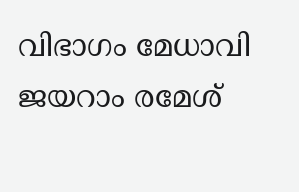വിഭാഗം മേധാവി ജയറാം രമേശ്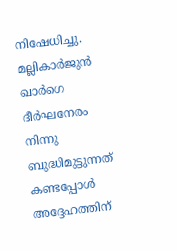നിഷേധിച്ചു. മല്ലികാര്‍ജുന്‍ ഖാര്‍ഗെ ദീര്‍ഘനേരം നിന്നു ബുദ്ധിമുട്ടുന്നത് കണ്ടപ്പോള്‍ അദ്ദേഹത്തിന്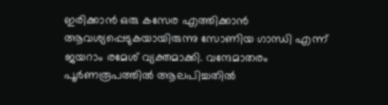ഇരിക്കാന്‍ ഒരു കസേര എത്തിക്കാന്‍ ആവശ്യപ്പെടുകയായിരുന്നു സോണിയ ഗാന്ധി എന്ന് ജയറാം രമേശ് വ്യക്തമാക്കി. വന്ദേമാതരം പൂര്‍ണരൂപത്തില്‍ ആലപിച്ചതില്‍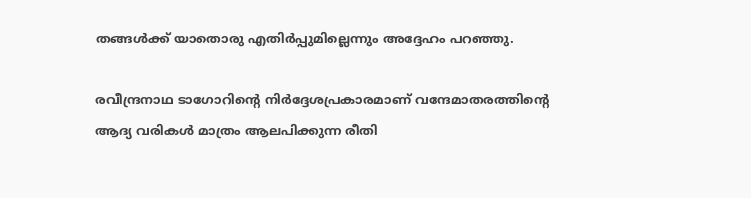തങ്ങള്‍ക്ക് യാതൊരു എതിര്‍പ്പുമില്ലെന്നും അദ്ദേഹം പറഞ്ഞു.

രവീന്ദ്രനാഥ ടാഗോറിന്റെ നിര്‍ദ്ദേശപ്രകാരമാണ് വന്ദേമാതരത്തിന്റെ ആദ്യ വരികള്‍ മാത്രം ആലപിക്കുന്ന രീതി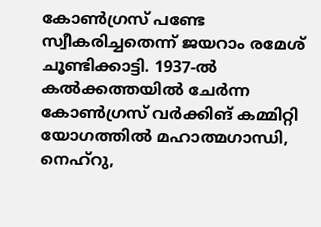കോണ്‍ഗ്രസ് പണ്ടേ സ്വീകരിച്ചതെന്ന് ജയറാം രമേശ് ചൂണ്ടിക്കാട്ടി. 1937-ല്‍ കല്‍ക്കത്തയില്‍ ചേര്‍ന്ന കോണ്‍ഗ്രസ് വര്‍ക്കിങ് കമ്മിറ്റി യോഗത്തില്‍ മഹാത്മഗാന്ധി, നെഹ്‌റു,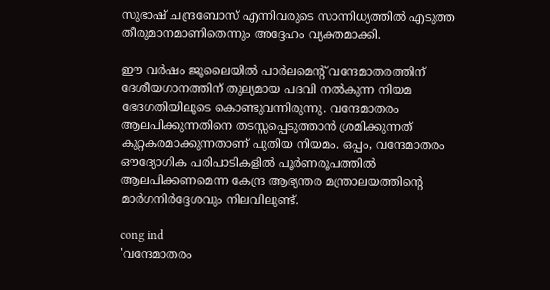സുഭാഷ് ചന്ദ്രബോസ് എന്നിവരുടെ സാന്നിധ്യത്തില്‍ എടുത്ത തീരുമാനമാണിതെന്നും അദ്ദേഹം വ്യക്തമാക്കി.

ഈ വര്‍ഷം ജൂലൈയില്‍ പാര്‍ലമെന്റ് വന്ദേമാതരത്തിന് ദേശീയഗാനത്തിന് തുല്യമായ പദവി നല്‍കുന്ന നിയമ ഭേദഗതിയിലൂടെ കൊണ്ടുവന്നിരുന്നു. വന്ദേമാതരം ആലപിക്കുന്നതിനെ തടസ്സപ്പെടുത്താന്‍ ശ്രമിക്കുന്നത് കുറ്റകരമാക്കുന്നതാണ് പുതിയ നിയമം. ഒപ്പം, വന്ദേമാതരം ഔദ്യോഗിക പരിപാടികളില്‍ പൂര്‍ണരൂപത്തില്‍ ആലപിക്കണമെന്ന കേന്ദ്ര ആഭ്യന്തര മന്ത്രാലയത്തിന്റെ മാര്‍ഗനിര്‍ദ്ദേശവും നിലവിലുണ്ട്.

cong ind
'വന്ദേമാതരം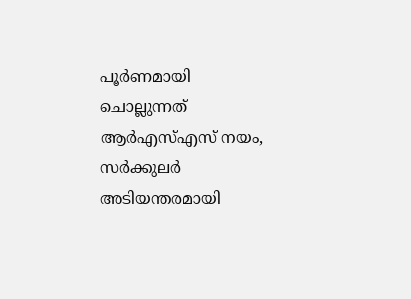പൂര്‍ണമായി ചൊല്ലുന്നത് ആര്‍എസ്എസ് നയം, സര്‍ക്കുലര്‍ അടിയന്തരമായി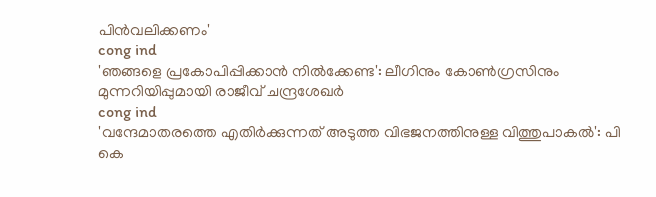പിന്‍വലിക്കണം'
cong ind
'ഞങ്ങളെ പ്രകോപിപ്പിക്കാൻ നിൽക്കേണ്ട': ലീഗിനും കോൺഗ്രസിനും മുന്നറിയിപ്പുമായി രാജീവ് ചന്ദ്രശേഖർ
cong ind
'വന്ദേമാതരത്തെ എതിർക്കുന്നത് അടുത്ത വിഭജനത്തിനുള്ള വിത്തുപാകൽ': പി കെ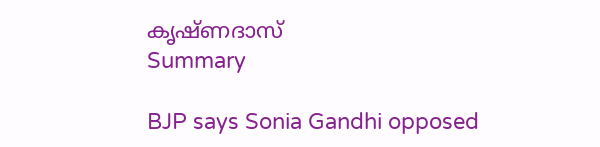കൃഷ്ണദാസ്
Summary

BJP says Sonia Gandhi opposed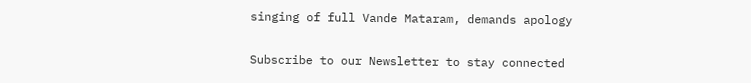singing of full Vande Mataram, demands apology

Subscribe to our Newsletter to stay connected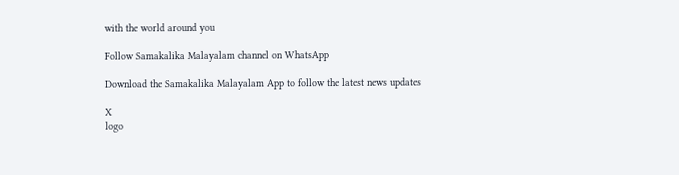with the world around you

Follow Samakalika Malayalam channel on WhatsApp

Download the Samakalika Malayalam App to follow the latest news updates

X
logo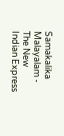Samakalika Malayalam - The New Indian Express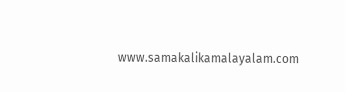www.samakalikamalayalam.com